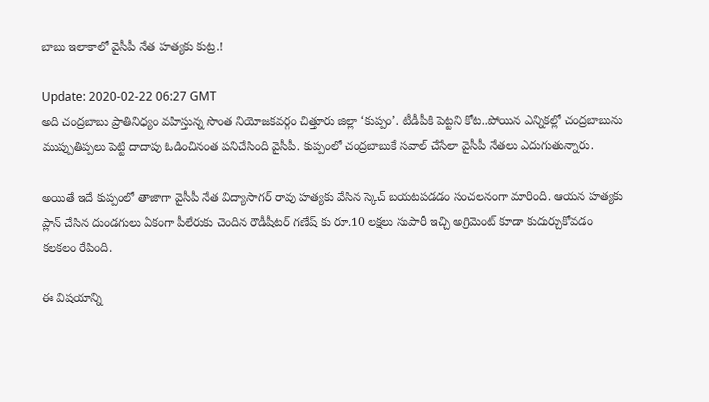బాబు ఇలాకాలో వైసీపీ నేత హత్యకు కుట్ర.!

Update: 2020-02-22 06:27 GMT
అది చంద్రబాబు ప్రాతినిధ్యం వహిస్తున్న సొంత నియోజకవర్గం చిత్తూరు జిల్లా ‘కుప్పం’. టీడీపీకి పెట్టని కోట..పోయిన ఎన్నికల్లో చంద్రబాబును ముప్పుతిప్పలు పెట్టి దాదాపు ఓడించినంత పనిచేసింది వైసీపీ. కుప్పంలో చంద్రబాబుకే సవాల్ చేసేలా వైసీపీ నేతలు ఎదుగుతున్నారు.

అయితే ఇదే కుప్పంలో తాజాగా వైసీపీ నేత విద్యాసాగర్ రావు హత్యకు వేసిన స్కెచ్ బయటపడడం సంచలనంగా మారింది. ఆయన హత్యకు ప్లాన్ చేసిన దుండగులు ఏకంగా పీలేరుకు చెందిన రౌడీషీటర్ గణేష్ కు రూ.10 లక్షలు సుపారీ ఇచ్చి అగ్రిమెంట్ కూడా కుదుర్చుకోవడం కలకలం రేపింది.

ఈ విషయాన్ని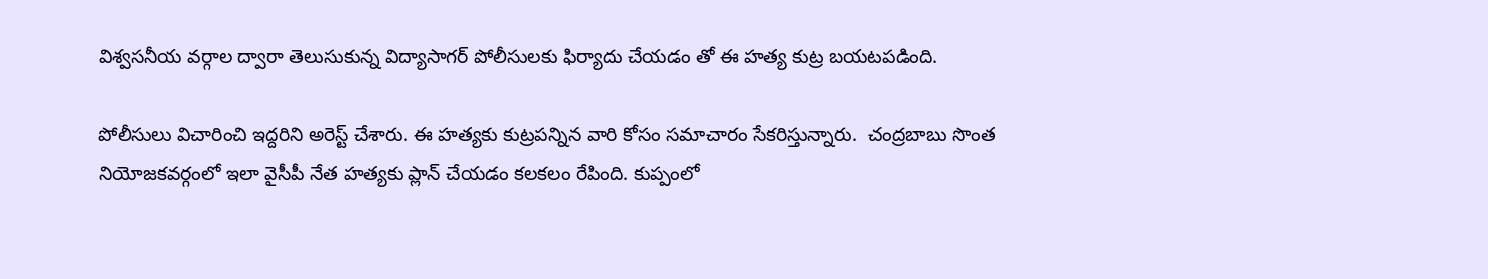విశ్వసనీయ వర్గాల ద్వారా తెలుసుకున్న విద్యాసాగర్ పోలీసులకు ఫిర్యాదు చేయడం తో ఈ హత్య కుట్ర బయటపడింది.

పోలీసులు విచారించి ఇద్దరిని అరెస్ట్ చేశారు. ఈ హత్యకు కుట్రపన్నిన వారి కోసం సమాచారం సేకరిస్తున్నారు.  చంద్రబాబు సొంత నియోజకవర్గంలో ఇలా వైసీపీ నేత హత్యకు ప్లాన్ చేయడం కలకలం రేపింది. కుప్పంలో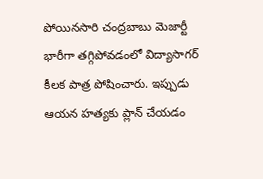పోయినసారి చంద్రబాబు మెజార్టీ భారీగా తగ్గిపోవడంలో విద్యాసాగర్ కీలక పాత్ర పోషించారు. ఇప్పుడు ఆయన హత్యకు ప్లాన్ చేయడం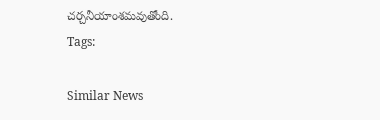చర్చనీయాంశమవుతోంది.
Tags:

Similar News